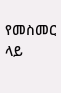የመስመር ላይ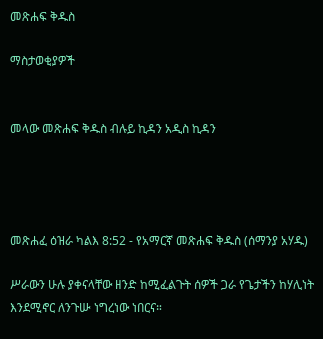መጽሐፍ ቅዱስ

ማስታወቂያዎች


መላው መጽሐፍ ቅዱስ ብሉይ ኪዳን አዲስ ኪዳን




መጽሐፈ ዕዝራ ካልእ 8:52 - የአማርኛ መጽሐፍ ቅዱስ (ሰማንያ አሃዱ)

ሥራውን ሁሉ ያቀናላቸው ዘንድ ከሚፈልጉት ሰዎች ጋራ የጌታችን ከሃሊነት እንደሚኖር ለንጉሡ ነግረነው ነበርና።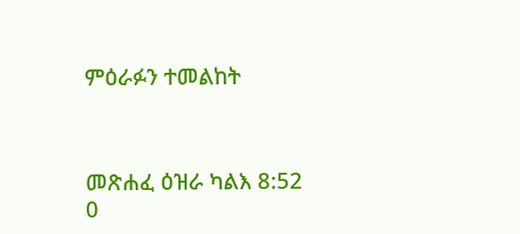ምዕራፉን ተመልከት



መጽሐፈ ዕዝራ ካልእ 8:52
0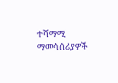ተሻማሚ ማመሳሰሪያዎች